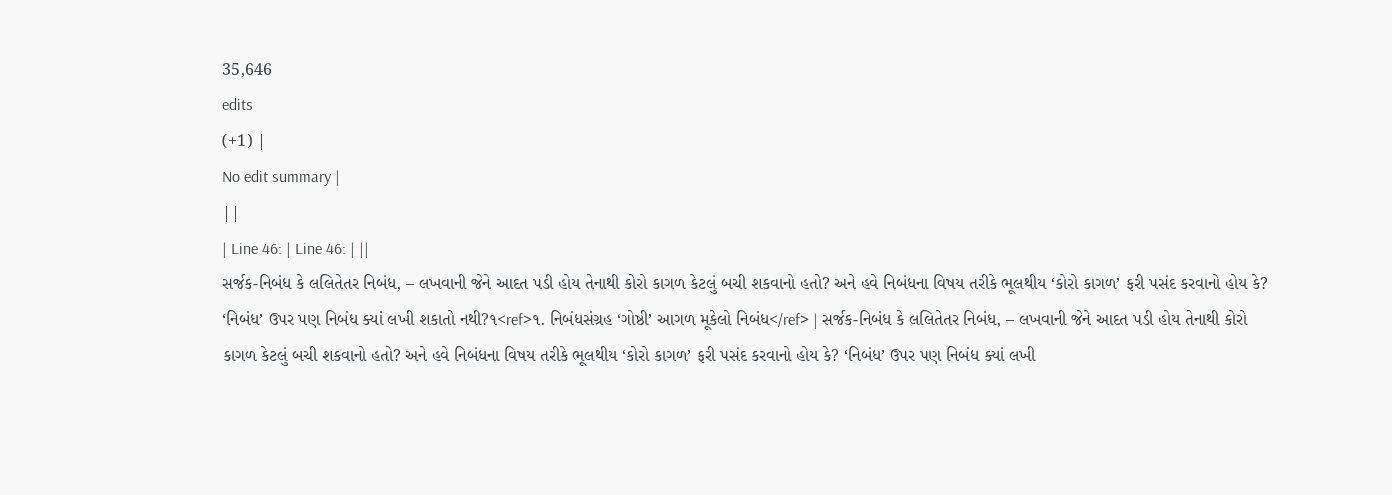35,646
edits
(+1) |
No edit summary |
||
| Line 46: | Line 46: | ||
સર્જક-નિબંધ કે લલિતેતર નિબંધ, – લખવાની જેને આદત પડી હોય તેનાથી કોરો કાગળ કેટલું બચી શકવાનો હતો? અને હવે નિબંધના વિષય તરીકે ભૂલથીય ‘કોરો કાગળ’ ફરી પસંદ કરવાનો હોય કે? ‘નિબંધ’ ઉપર પણ નિબંધ ક્યાં લખી શકાતો નથી?૧<ref>૧. નિબંધસંગ્રહ ‘ગોષ્ઠી’ આગળ મૂકેલો નિબંધ</ref> | સર્જક-નિબંધ કે લલિતેતર નિબંધ, – લખવાની જેને આદત પડી હોય તેનાથી કોરો કાગળ કેટલું બચી શકવાનો હતો? અને હવે નિબંધના વિષય તરીકે ભૂલથીય ‘કોરો કાગળ’ ફરી પસંદ કરવાનો હોય કે? ‘નિબંધ’ ઉપર પણ નિબંધ ક્યાં લખી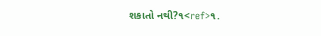શકાતો નથી?૧<ref>૧.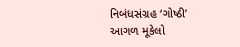નિબંધસંગ્રહ ‘ગોષ્ઠી’ આગળ મૂકેલો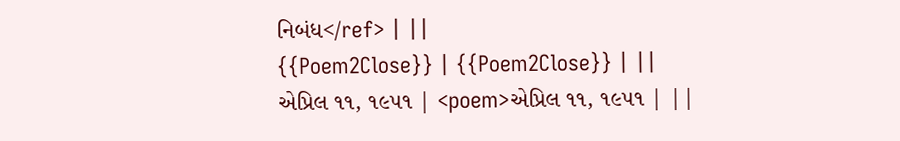નિબંધ</ref> | ||
{{Poem2Close}} | {{Poem2Close}} | ||
એપ્રિલ ૧૧, ૧૯૫૧ | <poem>એપ્રિલ ૧૧, ૧૯૫૧ | ||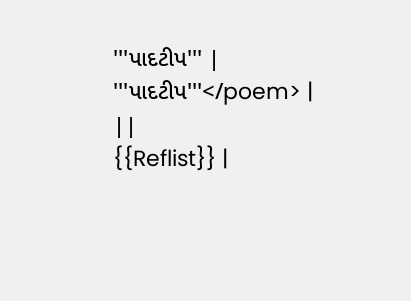'''પાદટીપ''' | '''પાદટીપ'''</poem> | ||
{{Reflist}} |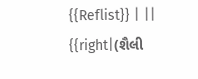{{Reflist}} | ||
{{right|(શૈલી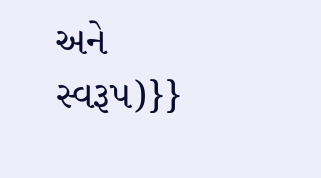અને સ્વરૂપ)}}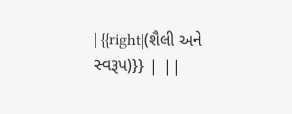| {{right|(શૈલી અને સ્વરૂપ)}} | ||